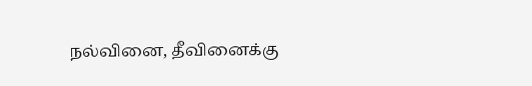நல்வினை, தீவினைக்கு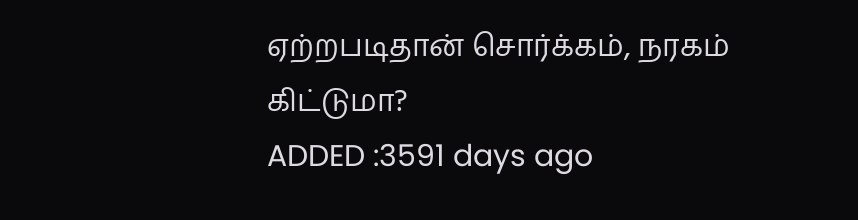ஏற்றபடிதான் சொர்க்கம், நரகம் கிட்டுமா?
ADDED :3591 days ago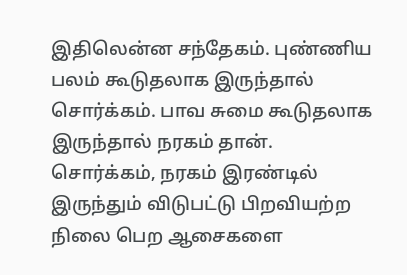இதிலென்ன சந்தேகம். புண்ணிய பலம் கூடுதலாக இருந்தால் சொர்க்கம். பாவ சுமை கூடுதலாக இருந்தால் நரகம் தான். சொர்க்கம், நரகம் இரண்டில் இருந்தும் விடுபட்டு பிறவியற்ற நிலை பெற ஆசைகளை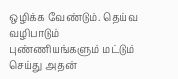ஒழிக்க வேண்டும். தெய்வ வழிபாடும் புண்ணியங்களும் மட்டும் செய்து அதன்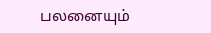பலனையும்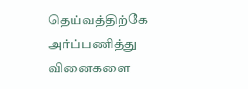தெய்வத்திற்கே அர்ப்பணித்து வினைகளை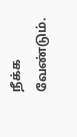நீக்க வேண்டும்.